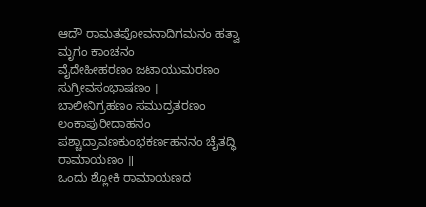ಆದೌ ರಾಮತಪೋವನಾದಿಗಮನಂ ಹತ್ವಾ ಮೃಗಂ ಕಾಂಚನಂ
ವೈದೇಹೀಹರಣಂ ಜಟಾಯುಮರಣಂ ಸುಗ್ರೀವಸಂಭಾಷಣಂ ।
ಬಾಲೀನಿಗ್ರಹಣಂ ಸಮುದ್ರತರಣಂ ಲಂಕಾಪುರೀದಾಹನಂ
ಪಶ್ಚಾದ್ರಾವಣಕುಂಭಕರ್ಣಹನನಂ ಚೈತದ್ಧಿ ರಾಮಾಯಣಂ ॥
ಒಂದು ಶ್ಲೋಕಿ ರಾಮಾಯಣದ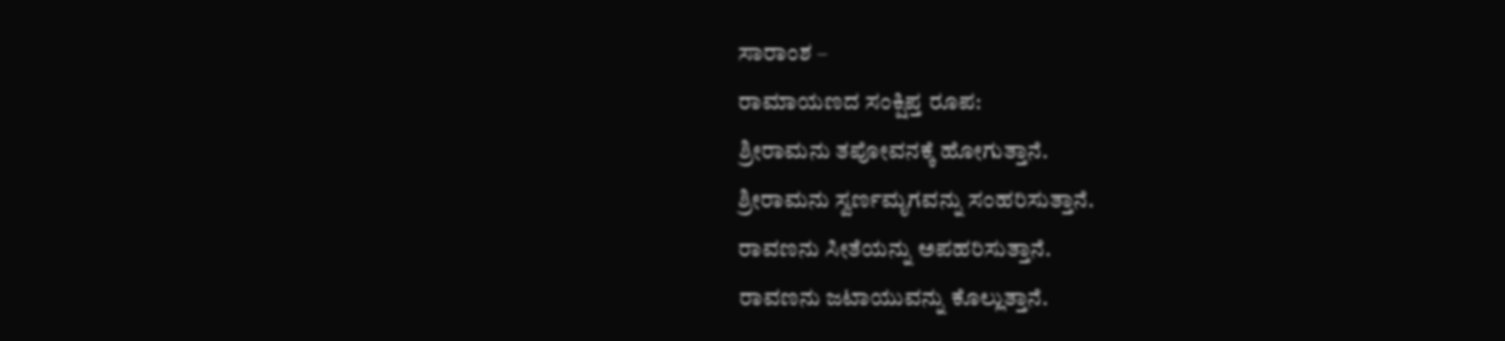ಸಾರಾಂಶ –
ರಾಮಾಯಣದ ಸಂಕ್ಷಿಪ್ತ ರೂಪ:
ಶ್ರೀರಾಮನು ತಪೋವನಕ್ಕೆ ಹೋಗುತ್ತಾನೆ.
ಶ್ರೀರಾಮನು ಸ್ವರ್ಣಮೃಗವನ್ನು ಸಂಹರಿಸುತ್ತಾನೆ.
ರಾವಣನು ಸೀತೆಯನ್ನು ಅಪಹರಿಸುತ್ತಾನೆ.
ರಾವಣನು ಜಟಾಯುವನ್ನು ಕೊಲ್ಲುತ್ತಾನೆ.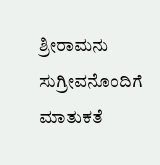ಶ್ರೀರಾಮನು ಸುಗ್ರೀವನೊಂದಿಗೆ ಮಾತುಕತೆ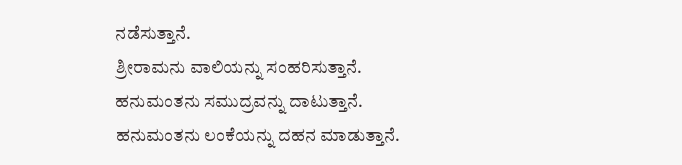ನಡೆಸುತ್ತಾನೆ.
ಶ್ರೀರಾಮನು ವಾಲಿಯನ್ನು ಸಂಹರಿಸುತ್ತಾನೆ.
ಹನುಮಂತನು ಸಮುದ್ರವನ್ನು ದಾಟುತ್ತಾನೆ.
ಹನುಮಂತನು ಲಂಕೆಯನ್ನು ದಹನ ಮಾಡುತ್ತಾನೆ.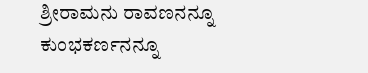ಶ್ರೀರಾಮನು ರಾವಣನನ್ನೂ ಕುಂಭಕರ್ಣನನ್ನೂ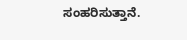ಸಂಹರಿಸುತ್ತಾನೆ.